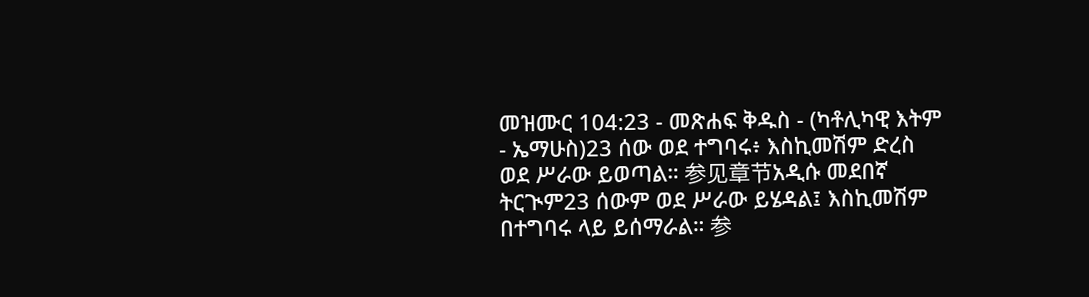መዝሙር 104:23 - መጽሐፍ ቅዱስ - (ካቶሊካዊ እትም - ኤማሁስ)23 ሰው ወደ ተግባሩ፥ እስኪመሽም ድረስ ወደ ሥራው ይወጣል። 参见章节አዲሱ መደበኛ ትርጒም23 ሰውም ወደ ሥራው ይሄዳል፤ እስኪመሽም በተግባሩ ላይ ይሰማራል። 参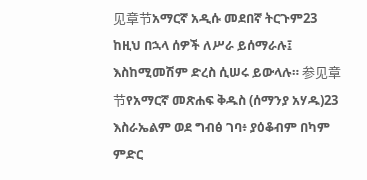见章节አማርኛ አዲሱ መደበኛ ትርጉም23 ከዚህ በኋላ ሰዎች ለሥራ ይሰማራሉ፤ እስከሚመሽም ድረስ ሲሠሩ ይውላሉ። 参见章节የአማርኛ መጽሐፍ ቅዱስ (ሰማንያ አሃዱ)23 እስራኤልም ወደ ግብፅ ገባ፥ ያዕቆብም በካም ምድር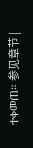ተቀመጠ። 参见章节 |